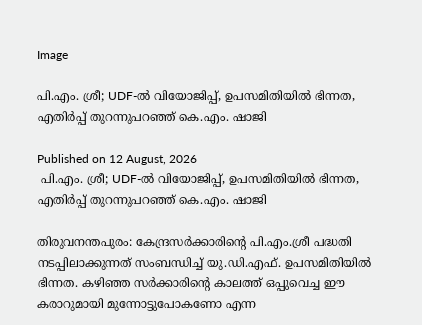Image

പി.എം. ശ്രീ; UDF-ല്‍ വിയോജിപ്പ്, ഉപസമിതിയില്‍ ഭിന്നത, എതിര്‍പ്പ് തുറന്നുപറഞ്ഞ് കെ.എം. ഷാജി

Published on 12 August, 2026
 പി.എം. ശ്രീ; UDF-ല്‍ വിയോജിപ്പ്, ഉപസമിതിയില്‍ ഭിന്നത, എതിര്‍പ്പ് തുറന്നുപറഞ്ഞ് കെ.എം. ഷാജി

തിരുവനന്തപുരം: കേന്ദ്രസര്‍ക്കാരിന്റെ പി.എം.ശ്രീ പദ്ധതി നടപ്പിലാക്കുന്നത് സംബന്ധിച്ച് യു.ഡി.എഫ്. ഉപസമിതിയില്‍ ഭിന്നത. കഴിഞ്ഞ സര്‍ക്കാരിന്റെ കാലത്ത് ഒപ്പുവെച്ച ഈ കരാറുമായി മുന്നോട്ടുപോകണോ എന്ന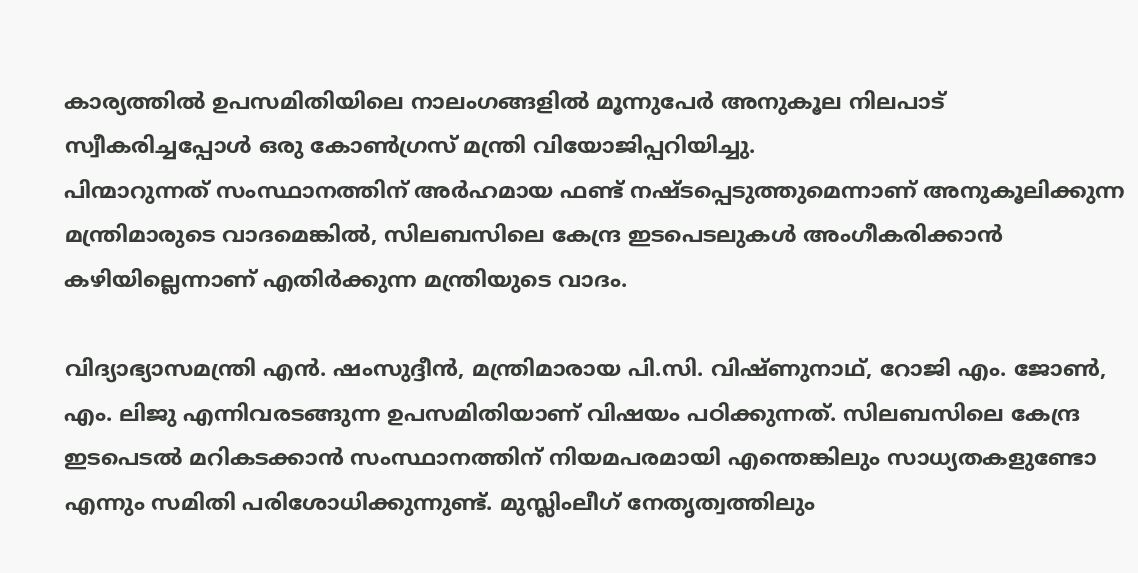കാര്യത്തില്‍ ഉപസമിതിയിലെ നാലംഗങ്ങളില്‍ മൂന്നുപേര്‍ അനുകൂല നിലപാട് സ്വീകരിച്ചപ്പോള്‍ ഒരു കോണ്‍ഗ്രസ് മന്ത്രി വിയോജിപ്പറിയിച്ചു.
പിന്മാറുന്നത് സംസ്ഥാനത്തിന് അര്‍ഹമായ ഫണ്ട് നഷ്ടപ്പെടുത്തുമെന്നാണ് അനുകൂലിക്കുന്ന മന്ത്രിമാരുടെ വാദമെങ്കില്‍, സിലബസിലെ കേന്ദ്ര ഇടപെടലുകള്‍ അംഗീകരിക്കാന്‍ കഴിയില്ലെന്നാണ് എതിര്‍ക്കുന്ന മന്ത്രിയുടെ വാദം.

വിദ്യാഭ്യാസമന്ത്രി എന്‍. ഷംസുദ്ദീന്‍, മന്ത്രിമാരായ പി.സി. വിഷ്ണുനാഥ്, റോജി എം. ജോണ്‍, എം. ലിജു എന്നിവരടങ്ങുന്ന ഉപസമിതിയാണ് വിഷയം പഠിക്കുന്നത്. സിലബസിലെ കേന്ദ്ര ഇടപെടല്‍ മറികടക്കാന്‍ സംസ്ഥാനത്തിന് നിയമപരമായി എന്തെങ്കിലും സാധ്യതകളുണ്ടോ എന്നും സമിതി പരിശോധിക്കുന്നുണ്ട്. മുസ്ലിംലീഗ് നേതൃത്വത്തിലും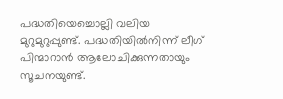പദ്ധതിയെച്ചൊല്ലി വലിയ മുറുമുറുപ്പുണ്ട്. പദ്ധതിയില്‍നിന്ന് ലീഗ് പിന്മാറാന്‍ ആലോചിക്കുന്നതായും സൂചനയുണ്ട്.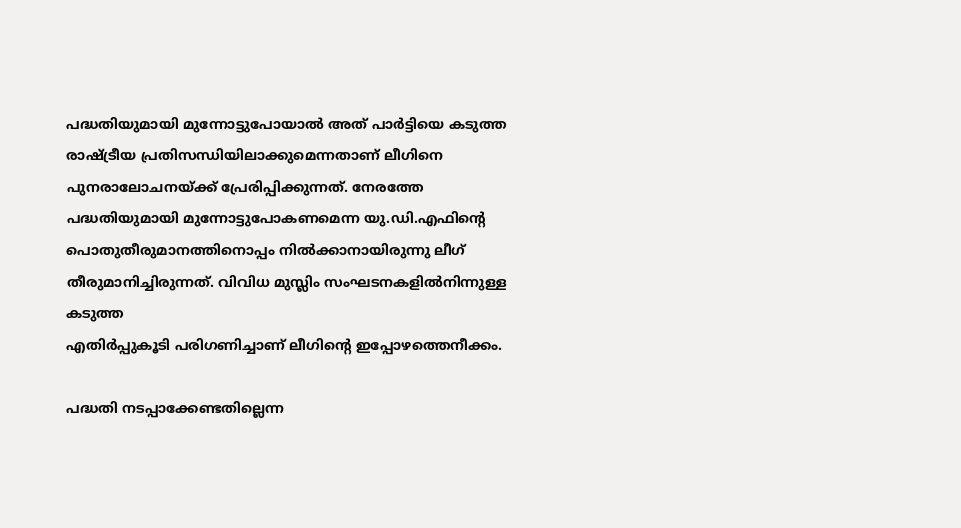പദ്ധതിയുമായി മുന്നോട്ടുപോയാല്‍ അത് പാര്‍ട്ടിയെ കടുത്ത രാഷ്ട്രീയ പ്രതിസന്ധിയിലാക്കുമെന്നതാണ് ലീഗിനെ പുനരാലോചനയ്ക്ക് പ്രേരിപ്പിക്കുന്നത്. നേരത്തേ പദ്ധതിയുമായി മുന്നോട്ടുപോകണമെന്ന യു.ഡി.എഫിന്റെ പൊതുതീരുമാനത്തിനൊപ്പം നില്‍ക്കാനായിരുന്നു ലീഗ് തീരുമാനിച്ചിരുന്നത്. വിവിധ മുസ്ലിം സംഘടനകളില്‍നിന്നുള്ള കടുത്ത
എതിര്‍പ്പുകൂടി പരിഗണിച്ചാണ് ലീഗിന്റെ ഇപ്പോഴത്തെനീക്കം.

പദ്ധതി നടപ്പാക്കേണ്ടതില്ലെന്ന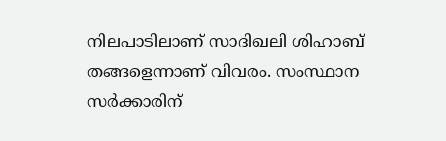നിലപാടിലാണ് സാദിഖലി ശിഹാബ് തങ്ങളെന്നാണ് വിവരം. സംസ്ഥാന സര്‍ക്കാരിന്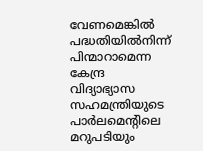വേണമെങ്കില്‍ പദ്ധതിയില്‍നിന്ന് പിന്മാറാമെന്ന കേന്ദ്ര വിദ്യാഭ്യാസ സഹമന്ത്രിയുടെ പാര്‍ലമെന്റിലെ മറുപടിയും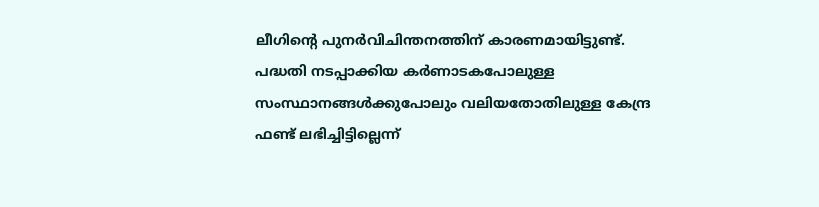ലീഗിന്റെ പുനര്‍വിചിന്തനത്തിന് കാരണമായിട്ടുണ്ട്.
പദ്ധതി നടപ്പാക്കിയ കര്‍ണാടകപോലുള്ള സംസ്ഥാനങ്ങള്‍ക്കുപോലും വലിയതോതിലുള്ള കേന്ദ്ര ഫണ്ട് ലഭിച്ചിട്ടില്ലെന്ന്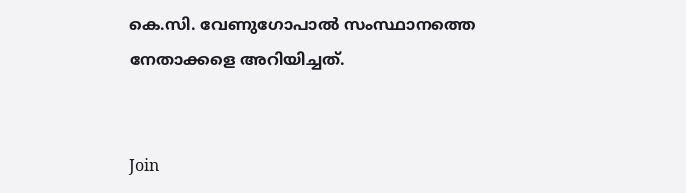കെ.സി. വേണുഗോപാല്‍ സംസ്ഥാനത്തെ നേതാക്കളെ അറിയിച്ചത്.


Join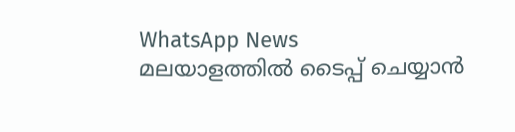WhatsApp News
മലയാളത്തില്‍ ടൈപ്പ് ചെയ്യാന്‍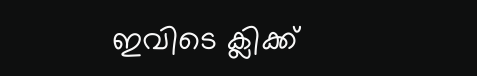ഇവിടെ ക്ലിക്ക്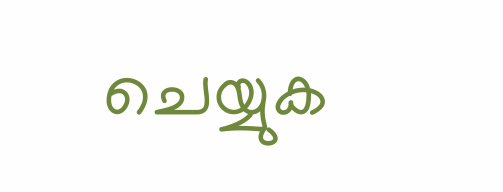ചെയ്യുക